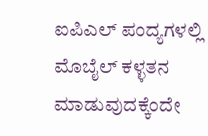ಐಪಿಎಲ್ ಪಂದ್ಯಗಳಲ್ಲಿ ಮೊಬೈಲ್ ಕಳ್ಳತನ ಮಾಡುವುದಕ್ಕೆಂದೇ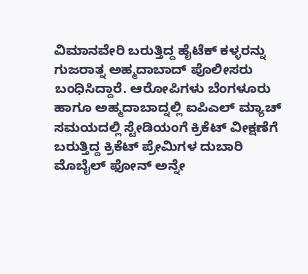ವಿಮಾನವೇರಿ ಬರುತ್ತಿದ್ದ ಹೈಟೆಕ್ ಕಳ್ಳರನ್ನು ಗುಜರಾತ್ನ ಅಹ್ಮದಾಬಾದ್ ಪೊಲೀಸರು ಬಂಧಿಸಿದ್ದಾರೆ. ಆರೋಪಿಗಳು ಬೆಂಗಳೂರು ಹಾಗೂ ಅಹ್ಮದಾಬಾದ್ನಲ್ಲಿ ಐಪಿಎಲ್ ಮ್ಯಾಚ್ ಸಮಯದಲ್ಲಿ ಸ್ಟೇಡಿಯಂಗೆ ಕ್ರಿಕೆಟ್ ವೀಕ್ಷಣೆಗೆ ಬರುತ್ತಿದ್ದ ಕ್ರಿಕೆಟ್ ಪ್ರೇಮಿಗಳ ದುಬಾರಿ ಮೊಬೈಲ್ ಫೋನ್ ಅನ್ನೇ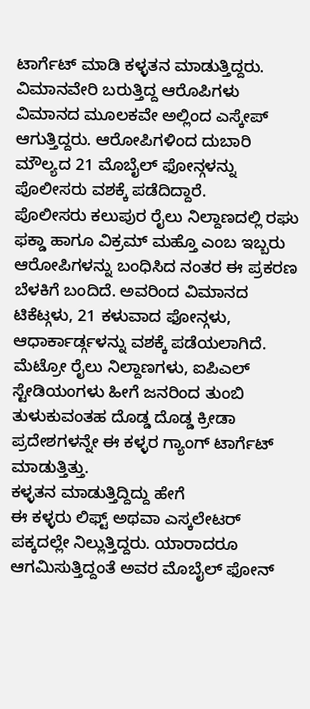ಟಾರ್ಗೆಟ್ ಮಾಡಿ ಕಳ್ಳತನ ಮಾಡುತ್ತಿದ್ದರು. ವಿಮಾನವೇರಿ ಬರುತ್ತಿದ್ದ ಆರೊಪಿಗಳು ವಿಮಾನದ ಮೂಲಕವೇ ಅಲ್ಲಿಂದ ಎಸ್ಕೇಪ್ ಆಗುತ್ತಿದ್ದರು. ಆರೋಪಿಗಳಿಂದ ದುಬಾರಿ ಮೌಲ್ಯದ 21 ಮೊಬೈಲ್ ಫೋನ್ಗಳನ್ನು ಪೊಲೀಸರು ವಶಕ್ಕೆ ಪಡೆದಿದ್ದಾರೆ.
ಪೊಲೀಸರು ಕಲುಪುರ ರೈಲು ನಿಲ್ದಾಣದಲ್ಲಿ ರಘು ಫಕ್ಡಾ ಹಾಗೂ ವಿಕ್ರಮ್ ಮಹ್ತೊ ಎಂಬ ಇಬ್ಬರು ಆರೋಪಿಗಳನ್ನು ಬಂಧಿಸಿದ ನಂತರ ಈ ಪ್ರಕರಣ ಬೆಳಕಿಗೆ ಬಂದಿದೆ. ಅವರಿಂದ ವಿಮಾನದ ಟಿಕೆಟ್ಗಳು, 21 ಕಳುವಾದ ಫೋನ್ಗಳು, ಆಧಾರ್ಕಾರ್ಡ್ಗಳನ್ನು ವಶಕ್ಕೆ ಪಡೆಯಲಾಗಿದೆ. ಮೆಟ್ರೋ ರೈಲು ನಿಲ್ದಾಣಗಳು, ಐಪಿಎಲ್ ಸ್ಟೇಡಿಯಂಗಳು ಹೀಗೆ ಜನರಿಂದ ತುಂಬಿ ತುಳುಕುವಂತಹ ದೊಡ್ಡ ದೊಡ್ಡ ಕ್ರೀಡಾ ಪ್ರದೇಶಗಳನ್ನೇ ಈ ಕಳ್ಳರ ಗ್ಯಾಂಗ್ ಟಾರ್ಗೆಟ್ ಮಾಡುತ್ತಿತ್ತು.
ಕಳ್ಳತನ ಮಾಡುತ್ತಿದ್ದಿದ್ದು ಹೇಗೆ
ಈ ಕಳ್ಳರು ಲಿಫ್ಟ್ ಅಥವಾ ಎಸ್ಕಲೇಟರ್ ಪಕ್ಕದಲ್ಲೇ ನಿಲ್ಲುತ್ತಿದ್ದರು. ಯಾರಾದರೂ ಆಗಮಿಸುತ್ತಿದ್ದಂತೆ ಅವರ ಮೊಬೈಲ್ ಫೋನ್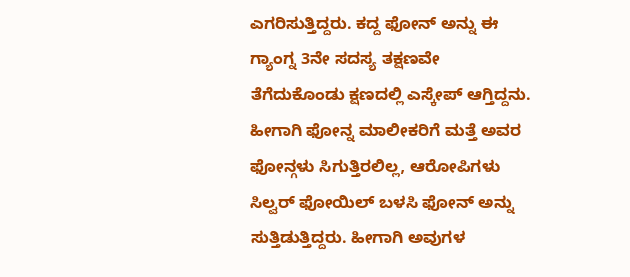ಎಗರಿಸುತ್ತಿದ್ದರು. ಕದ್ದ ಫೋನ್ ಅನ್ನು ಈ ಗ್ಯಾಂಗ್ನ 3ನೇ ಸದಸ್ಯ ತಕ್ಷಣವೇ ತೆಗೆದುಕೊಂಡು ಕ್ಷಣದಲ್ಲಿ ಎಸ್ಕೇಪ್ ಆಗ್ತಿದ್ದನು. ಹೀಗಾಗಿ ಫೋನ್ನ ಮಾಲೀಕರಿಗೆ ಮತ್ತೆ ಅವರ ಫೋನ್ಗಳು ಸಿಗುತ್ತಿರಲಿಲ್ಲ, ಆರೋಪಿಗಳು ಸಿಲ್ವರ್ ಫೋಯಿಲ್ ಬಳಸಿ ಫೋನ್ ಅನ್ನು ಸುತ್ತಿಡುತ್ತಿದ್ದರು. ಹೀಗಾಗಿ ಅವುಗಳ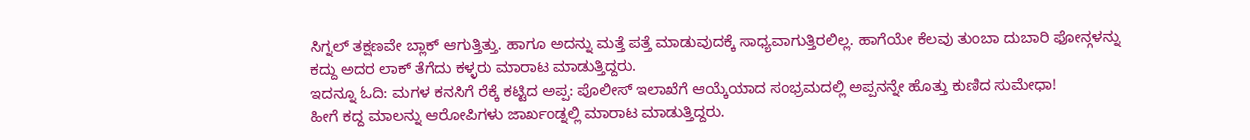ಸಿಗ್ನಲ್ ತಕ್ಷಣವೇ ಬ್ಲಾಕ್ ಆಗುತ್ತಿತ್ತು. ಹಾಗೂ ಅದನ್ನು ಮತ್ತೆ ಪತ್ತೆ ಮಾಡುವುದಕ್ಕೆ ಸಾಧ್ಯವಾಗುತ್ತಿರಲಿಲ್ಲ. ಹಾಗೆಯೇ ಕೆಲವು ತುಂಬಾ ದುಬಾರಿ ಫೋನ್ಗಳನ್ನು ಕದ್ದು ಅದರ ಲಾಕ್ ತೆಗೆದು ಕಳ್ಳರು ಮಾರಾಟ ಮಾಡುತ್ತಿದ್ದರು.
ಇದನ್ನೂ ಓದಿ: ಮಗಳ ಕನಸಿಗೆ ರೆಕ್ಕೆ ಕಟ್ಟಿದ ಅಪ್ಪ: ಪೊಲೀಸ್ ಇಲಾಖೆಗೆ ಆಯ್ಕೆಯಾದ ಸಂಭ್ರಮದಲ್ಲಿ ಅಪ್ಪನನ್ನೇ ಹೊತ್ತು ಕುಣಿದ ಸುಮೇಧಾ!
ಹೀಗೆ ಕದ್ದ ಮಾಲನ್ನು ಆರೋಪಿಗಳು ಜಾರ್ಖಂಡ್ನಲ್ಲಿ ಮಾರಾಟ ಮಾಡುತ್ತಿದ್ದರು.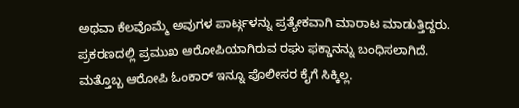ಅಥವಾ ಕೆಲವೊಮ್ಮೆ ಅವುಗಳ ಪಾರ್ಟ್ಗಳನ್ನು ಪ್ರತ್ಯೇಕವಾಗಿ ಮಾರಾಟ ಮಾಡುತ್ತಿದ್ದರು. ಪ್ರಕರಣದಲ್ಲಿ ಪ್ರಮುಖ ಆರೋಪಿಯಾಗಿರುವ ರಘು ಫಕ್ಡಾನನ್ನು ಬಂಧಿಸಲಾಗಿದೆ. ಮತ್ತೊಬ್ಬ ಆರೋಪಿ ಓಂಕಾರ್ ಇನ್ನೂ ಪೊಲೀಸರ ಕೈಗೆ ಸಿಕ್ಕಿಲ್ಲ.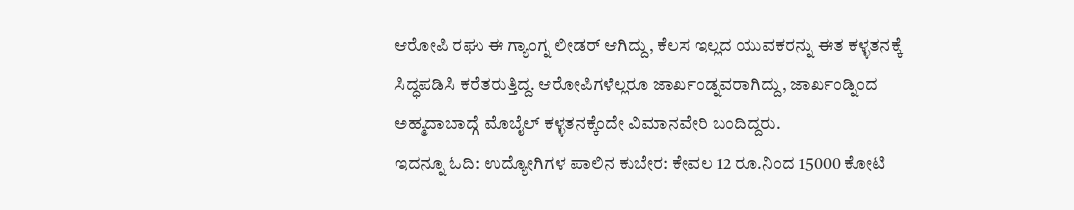ಆರೋಪಿ ರಘು ಈ ಗ್ಯಾಂಗ್ನ ಲೀಡರ್ ಆಗಿದ್ದು, ಕೆಲಸ ಇಲ್ಲದ ಯುವಕರನ್ನು ಈತ ಕಳ್ಳತನಕ್ಕೆ ಸಿದ್ಧಪಡಿಸಿ ಕರೆತರುತ್ತಿದ್ದ. ಆರೋಪಿಗಳೆಲ್ಲರೂ ಜಾರ್ಖಂಡ್ನವರಾಗಿದ್ದು, ಜಾರ್ಖಂಡ್ನಿಂದ ಅಹ್ಮದಾಬಾದ್ಗೆ ಮೊಬೈಲ್ ಕಳ್ಳತನಕ್ಕೆಂದೇ ವಿಮಾನವೇರಿ ಬಂದಿದ್ದರು.
ಇದನ್ನೂ ಓದಿ: ಉದ್ಯೋಗಿಗಳ ಪಾಲಿನ ಕುಬೇರ: ಕೇವಲ 12 ರೂ.ನಿಂದ 15000 ಕೋಟಿ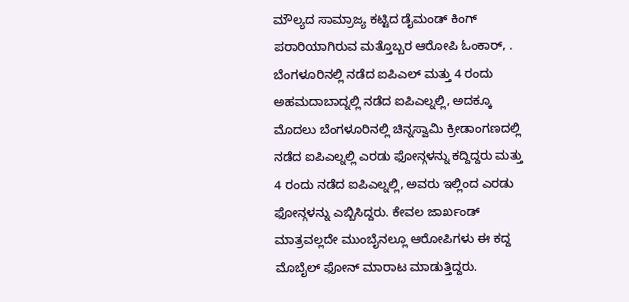ಮೌಲ್ಯದ ಸಾಮ್ರಾಜ್ಯ ಕಟ್ಟಿದ ಡೈಮಂಡ್ ಕಿಂಗ್
ಪರಾರಿಯಾಗಿರುವ ಮತ್ತೊಬ್ಬರ ಆರೋಪಿ ಓಂಕಾರ್, . ಬೆಂಗಳೂರಿನಲ್ಲಿ ನಡೆದ ಐಪಿಎಲ್ ಮತ್ತು 4 ರಂದು ಅಹಮದಾಬಾದ್ನಲ್ಲಿ ನಡೆದ ಐಪಿಎಲ್ನಲ್ಲಿ, ಅದಕ್ಕೂ ಮೊದಲು ಬೆಂಗಳೂರಿನಲ್ಲಿ ಚಿನ್ನಸ್ವಾಮಿ ಕ್ರೀಡಾಂಗಣದಲ್ಲಿ ನಡೆದ ಐಪಿಎಲ್ನಲ್ಲಿ ಎರಡು ಫೋನ್ಗಳನ್ನು ಕದ್ದಿದ್ದರು ಮತ್ತು 4 ರಂದು ನಡೆದ ಐಪಿಎಲ್ನಲ್ಲಿ, ಅವರು ಇಲ್ಲಿಂದ ಎರಡು ಫೋನ್ಗಳನ್ನು ಎಬ್ಬಿಸಿದ್ದರು. ಕೇವಲ ಜಾರ್ಖಂಡ್ ಮಾತ್ರವಲ್ಲದೇ ಮುಂಬೈನಲ್ಲೂ ಆರೋಪಿಗಳು ಈ ಕದ್ದ ಮೊಬೈಲ್ ಫೋನ್ ಮಾರಾಟ ಮಾಡುತ್ತಿದ್ದರು.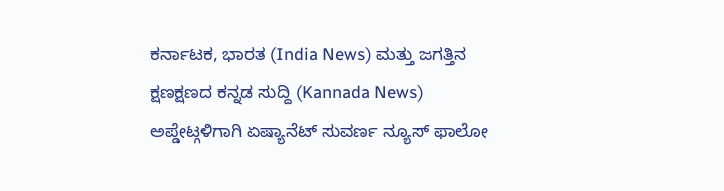ಕರ್ನಾಟಕ, ಭಾರತ (India News) ಮತ್ತು ಜಗತ್ತಿನ ಕ್ಷಣಕ್ಷಣದ ಕನ್ನಡ ಸುದ್ದಿ (Kannada News) ಅಪ್ಡೇಟ್ಗಳಿಗಾಗಿ ಏಷ್ಯಾನೆಟ್ ಸುವರ್ಣ ನ್ಯೂಸ್ ಫಾಲೋ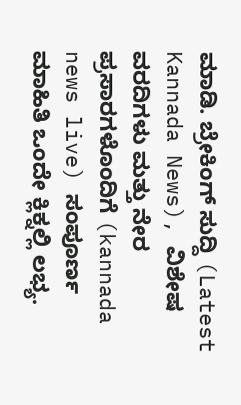ಮಾಡಿ. ಬ್ರೇಕಿಂಗ್ ಸುದ್ದಿ (Latest Kannada News), ವಿಶೇಷ ವರದಿಗಳು ಮತ್ತು ನೇರ ಪ್ರಸಾರಗಳೊಂದಿಗೆ (kannada news live) ಸಂಪೂರ್ಣ ಮಾಹಿತಿ ಒಂದೇ ಕ್ಲಿಕ್ನಲ್ಲಿ ಲಭ್ಯ.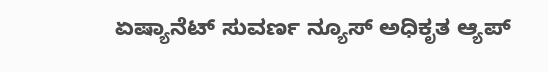ಏಷ್ಯಾನೆಟ್ ಸುವರ್ಣ ನ್ಯೂಸ್ ಅಧಿಕೃತ ಆ್ಯಪ್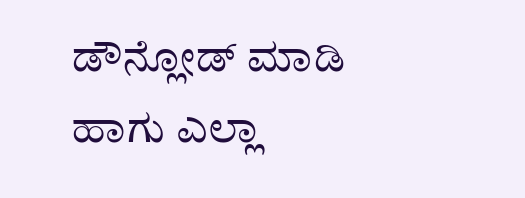ಡೌನ್ಲೋಡ್ ಮಾಡಿ ಹಾಗು ಎಲ್ಲಾ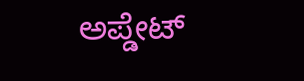ಅಪ್ಡೇಟ್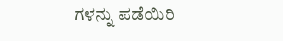ಗಳನ್ನು ಪಡೆಯಿರಿ